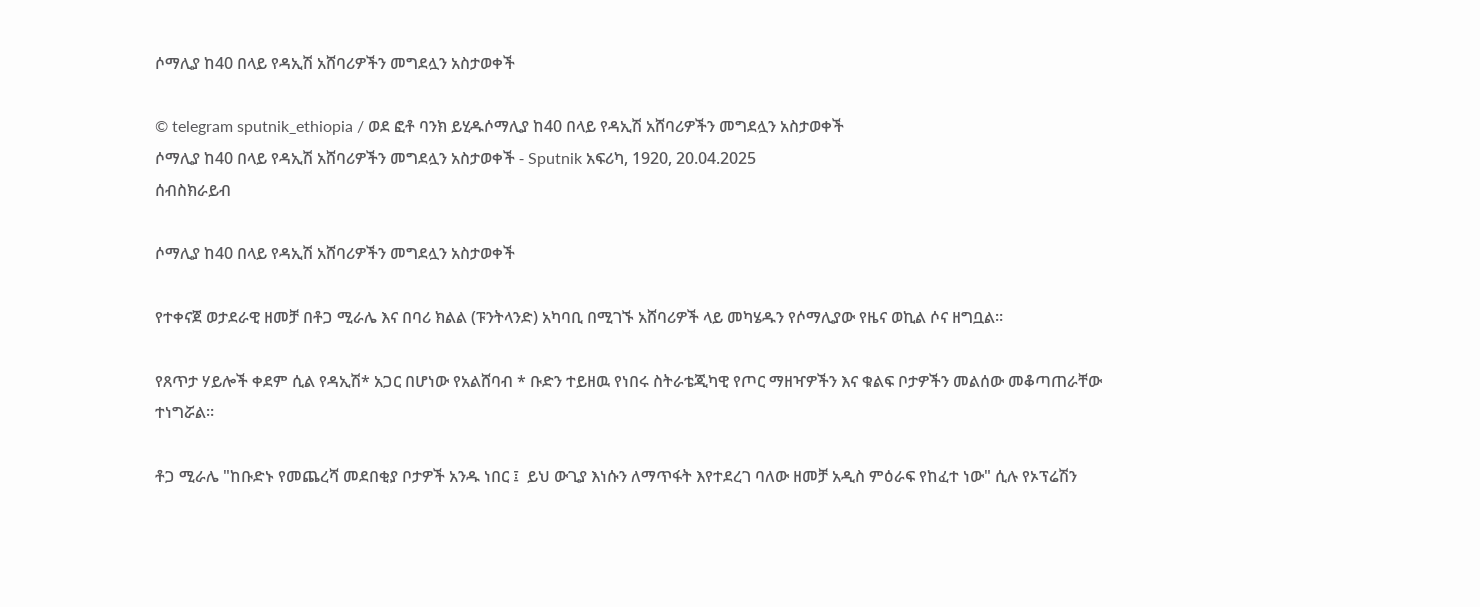ሶማሊያ ከ40 በላይ የዳኢሽ አሸባሪዎችን መግደሏን አስታወቀች

© telegram sputnik_ethiopia / ወደ ፎቶ ባንክ ይሂዱሶማሊያ ከ40 በላይ የዳኢሽ አሸባሪዎችን መግደሏን አስታወቀች
ሶማሊያ ከ40 በላይ የዳኢሽ አሸባሪዎችን መግደሏን አስታወቀች - Sputnik አፍሪካ, 1920, 20.04.2025
ሰብስክራይብ

ሶማሊያ ከ40 በላይ የዳኢሽ አሸባሪዎችን መግደሏን አስታወቀች

የተቀናጀ ወታደራዊ ዘመቻ በቶጋ ሚራሌ እና በባሪ ክልል (ፑንትላንድ) አካባቢ በሚገኙ አሸባሪዎች ላይ መካሄዱን የሶማሊያው የዜና ወኪል ሶና ዘግቧል።

የጸጥታ ሃይሎች ቀደም ሲል የዳኢሽ* አጋር በሆነው የአልሸባብ * ቡድን ተይዘዉ የነበሩ ስትራቴጂካዊ የጦር ማዘዣዎችን እና ቁልፍ ቦታዎችን መልሰው መቆጣጠራቸው ተነግሯል።

ቶጋ ሚራሌ "ከቡድኑ የመጨረሻ መደበቂያ ቦታዎች አንዱ ነበር ፤  ይህ ውጊያ እነሱን ለማጥፋት እየተደረገ ባለው ዘመቻ አዲስ ምዕራፍ የከፈተ ነው" ሲሉ የኦፕሬሽን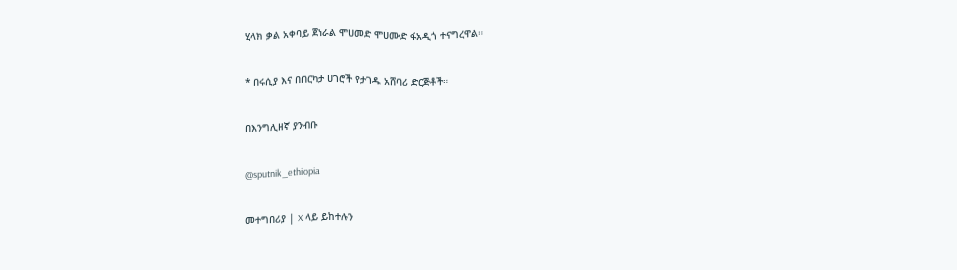ሂላክ ቃል አቀባይ ጀነራል ሞሀመድ ሞሀሙድ ፋአዲጎ ተናግረዋል።

* በሩሲያ እና በበርካታ ሀገሮች የታገዱ አሸባሪ ድርጅቶች።

በእንግሊዘኛ ያንብቡ

@sputnik_ethiopia

መተግበሪያ | X ላይ ይከተሉን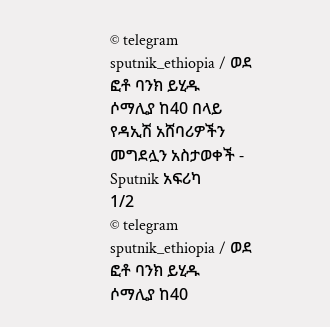© telegram sputnik_ethiopia / ወደ ፎቶ ባንክ ይሂዱ
ሶማሊያ ከ40 በላይ የዳኢሽ አሸባሪዎችን መግደሏን አስታወቀች - Sputnik አፍሪካ
1/2
© telegram sputnik_ethiopia / ወደ ፎቶ ባንክ ይሂዱ
ሶማሊያ ከ40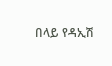በላይ የዳኢሽ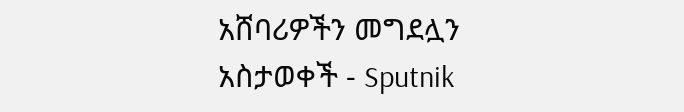አሸባሪዎችን መግደሏን አስታወቀች - Sputnik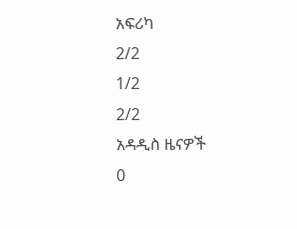አፍሪካ
2/2
1/2
2/2
አዳዲስ ዜናዎች
0